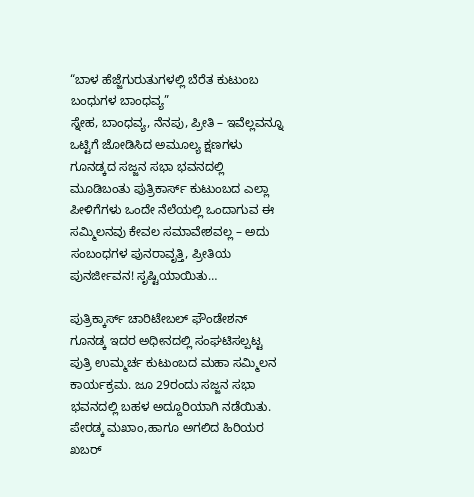“ಬಾಳ ಹೆಜ್ಜೆಗುರುತುಗಳಲ್ಲಿ ಬೆರೆತ ಕುಟುಂಬ ಬಂಧುಗಳ ಬಾಂಧವ್ಯ”
ಸ್ನೇಹ, ಬಾಂಧವ್ಯ, ನೆನಪು, ಪ್ರೀತಿ – ಇವೆಲ್ಲವನ್ನೂ ಒಟ್ಟಿಗೆ ಜೋಡಿಸಿದ ಅಮೂಲ್ಯ ಕ್ಷಣಗಳು ಗೂನಡ್ಕದ ಸಜ್ಜನ ಸಭಾ ಭವನದಲ್ಲಿ ಮೂಡಿಬಂತು ಪುತ್ರಿಕಾರ್ಸ್ ಕುಟುಂಬದ ಎಲ್ಲಾ ಪೀಳಿಗೆಗಳು ಒಂದೇ ನೆಲೆಯಲ್ಲಿ ಒಂದಾಗುವ ಈ ಸಮ್ಮಿಲನವು ಕೇವಲ ಸಮಾವೇಶವಲ್ಲ – ಅದು ಸಂಬಂಧಗಳ ಪುನರಾವೃತ್ತಿ, ಪ್ರೀತಿಯ ಪುನರ್ಜೀವನ! ಸೃಷ್ಟಿಯಾಯಿತು…

ಪುತ್ರಿಕ್ಕಾರ್ಸ್ ಚಾರಿಟೇಬಲ್ ಫೌಂಡೇಶನ್ ಗೂನಡ್ಕ ಇದರ ಅಧೀನದಲ್ಲಿ ಸಂಘಟಿಸಲ್ಪಟ್ಟ ಪುತ್ರಿ ಉಮ್ಮರ್ಚ ಕುಟುಂಬದ ಮಹಾ ಸಮ್ಮಿಲನ ಕಾರ್ಯಕ್ರಮ. ಜೂ 29ರಂದು ಸಜ್ಜನ ಸಭಾ ಭವನದಲ್ಲಿ ಬಹಳ ಅದ್ದೂರಿಯಾಗಿ ನಡೆಯಿತು. ಪೇರಡ್ಕ ಮಖಾಂ,ಹಾಗೂ ಅಗಲಿದ ಹಿರಿಯರ ಖಬರ್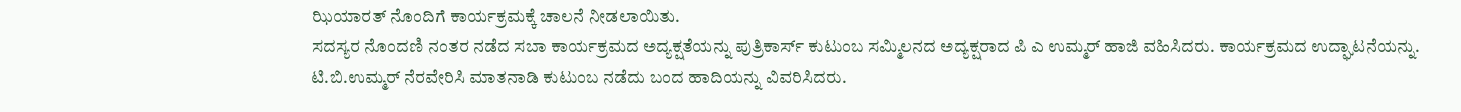ಝಿಯಾರತ್ ನೊಂದಿಗೆ ಕಾರ್ಯಕ್ರಮಕ್ಕೆ ಚಾಲನೆ ನೀಡಲಾಯಿತು.
ಸದಸ್ಯರ ನೊಂದಣಿ ನಂತರ ನಡೆದ ಸಬಾ ಕಾರ್ಯಕ್ರಮದ ಅದ್ಯಕ್ಷತೆಯನ್ನು ಪುತ್ರಿಕಾರ್ಸ್ ಕುಟುಂಬ ಸಮ್ಮಿಲನದ ಅದ್ಯಕ್ಷರಾದ ಪಿ ಎ ಉಮ್ಮರ್ ಹಾಜಿ ವಹಿಸಿದರು. ಕಾರ್ಯಕ್ರಮದ ಉದ್ಘಾಟನೆಯನ್ನು. ಟಿ.ಬಿ.ಉಮ್ಮರ್ ನೆರವೇರಿಸಿ ಮಾತನಾಡಿ ಕುಟುಂಬ ನಡೆದು ಬಂದ ಹಾದಿಯನ್ನು ವಿವರಿಸಿದರು.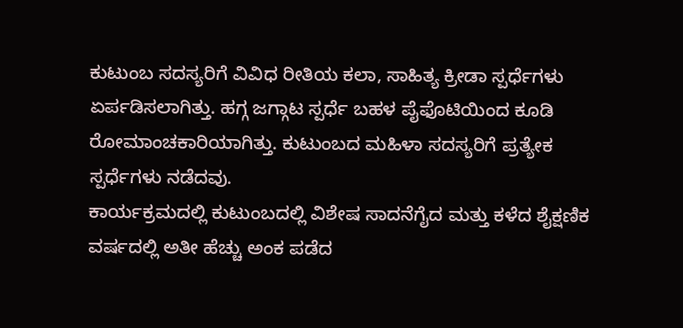ಕುಟುಂಬ ಸದಸ್ಯರಿಗೆ ವಿವಿಧ ರೀತಿಯ ಕಲಾ, ಸಾಹಿತ್ಯ ಕ್ರೀಡಾ ಸ್ಪರ್ಧೆಗಳು ಏರ್ಪಡಿಸಲಾಗಿತ್ತು. ಹಗ್ಗ ಜಗ್ಗಾಟ ಸ್ಪರ್ಧೆ ಬಹಳ ಪೈಫೊಟಿಯಿಂದ ಕೂಡಿ ರೋಮಾಂಚಕಾರಿಯಾಗಿತ್ತು. ಕುಟುಂಬದ ಮಹಿಳಾ ಸದಸ್ಯರಿಗೆ ಪ್ರತ್ಯೇಕ ಸ್ಪರ್ಧೆಗಳು ನಡೆದವು.
ಕಾರ್ಯಕ್ರಮದಲ್ಲಿ ಕುಟುಂಬದಲ್ಲಿ ವಿಶೇಷ ಸಾದನೆಗೈದ ಮತ್ತು ಕಳೆದ ಶೈಕ್ಷಣಿಕ ವರ್ಷದಲ್ಲಿ ಅತೀ ಹೆಚ್ಚು ಅಂಕ ಪಡೆದ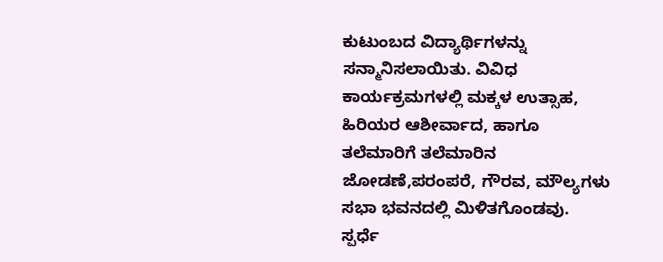ಕುಟುಂಬದ ವಿದ್ಯಾರ್ಥಿಗಳನ್ನು ಸನ್ಮಾನಿಸಲಾಯಿತು. ವಿವಿಧ ಕಾರ್ಯಕ್ರಮಗಳಲ್ಲಿ ಮಕ್ಕಳ ಉತ್ಸಾಹ, ಹಿರಿಯರ ಆಶೀರ್ವಾದ, ಹಾಗೂ ತಲೆಮಾರಿಗೆ ತಲೆಮಾರಿನ ಜೋಡಣೆ,ಪರಂಪರೆ, ಗೌರವ, ಮೌಲ್ಯಗಳು ಸಭಾ ಭವನದಲ್ಲಿ ಮಿಳಿತಗೊಂಡವು.
ಸ್ಪರ್ಧೆ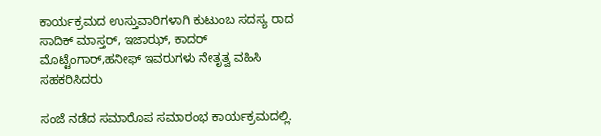ಕಾರ್ಯಕ್ರಮದ ಉಸ್ತುವಾರಿಗಳಾಗಿ ಕುಟುಂಬ ಸದಸ್ಯ ರಾದ ಸಾದಿಕ್ ಮಾಸ್ತರ್, ಇಜಾಝ್, ಕಾದರ್ ಮೊಟ್ಟೆಂಗಾರ್,ಹನೀಫ್ ಇವರುಗಳು ನೇತೃತ್ವ ವಹಿಸಿ ಸಹಕರಿಸಿದರು

ಸಂಜೆ ನಡೆದ ಸಮಾರೊಪ ಸಮಾರಂಭ ಕಾರ್ಯಕ್ರಮದಲ್ಲಿ.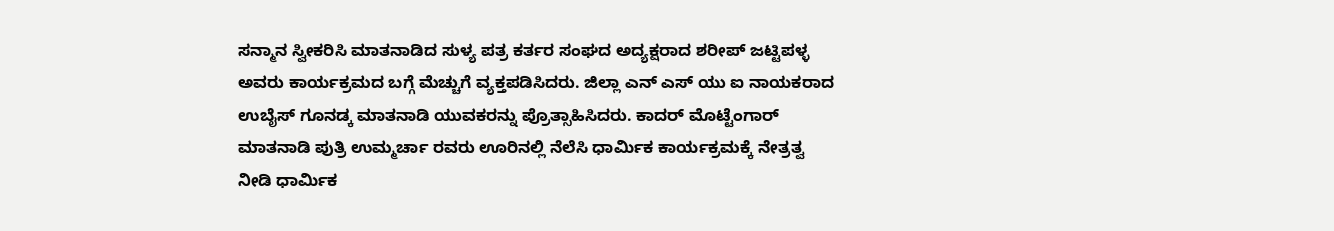ಸನ್ಮಾನ ಸ್ವೀಕರಿಸಿ ಮಾತನಾಡಿದ ಸುಳ್ಯ ಪತ್ರ ಕರ್ತರ ಸಂಘದ ಅದ್ಯಕ್ಷರಾದ ಶರೀಪ್ ಜಟ್ಟಿಪಳ್ಳ ಅವರು ಕಾರ್ಯಕ್ರಮದ ಬಗ್ಗೆ ಮೆಚ್ಚುಗೆ ವ್ಯಕ್ತಪಡಿಸಿದರು. ಜಿಲ್ಲಾ ಎನ್ ಎಸ್ ಯು ಐ ನಾಯಕರಾದ ಉಬೈಸ್ ಗೂನಡ್ಕ ಮಾತನಾಡಿ ಯುವಕರನ್ನು ಪ್ರೊತ್ಸಾಹಿಸಿದರು. ಕಾದರ್ ಮೊಟ್ಟೆಂಗಾರ್ ಮಾತನಾಡಿ ಪುತ್ರಿ ಉಮ್ಮರ್ಚಾ ರವರು ಊರಿನಲ್ಲಿ ನೆಲೆಸಿ ಧಾರ್ಮಿಕ ಕಾರ್ಯಕ್ರಮಕ್ಕೆ ನೇತ್ರತ್ವ ನೀಡಿ ಧಾರ್ಮಿಕ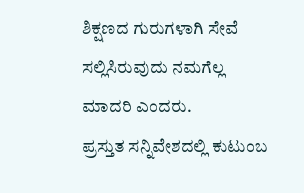ಶಿಕ್ಷಣದ ಗುರುಗಳಾಗಿ ಸೇವೆ ಸಲ್ಲಿಸಿರುವುದು ನಮಗೆಲ್ಲ ಮಾದರಿ ಎಂದರು.
ಪ್ರಸ್ತುತ ಸನ್ನಿವೇಶದಲ್ಲಿ ಕುಟುಂಬ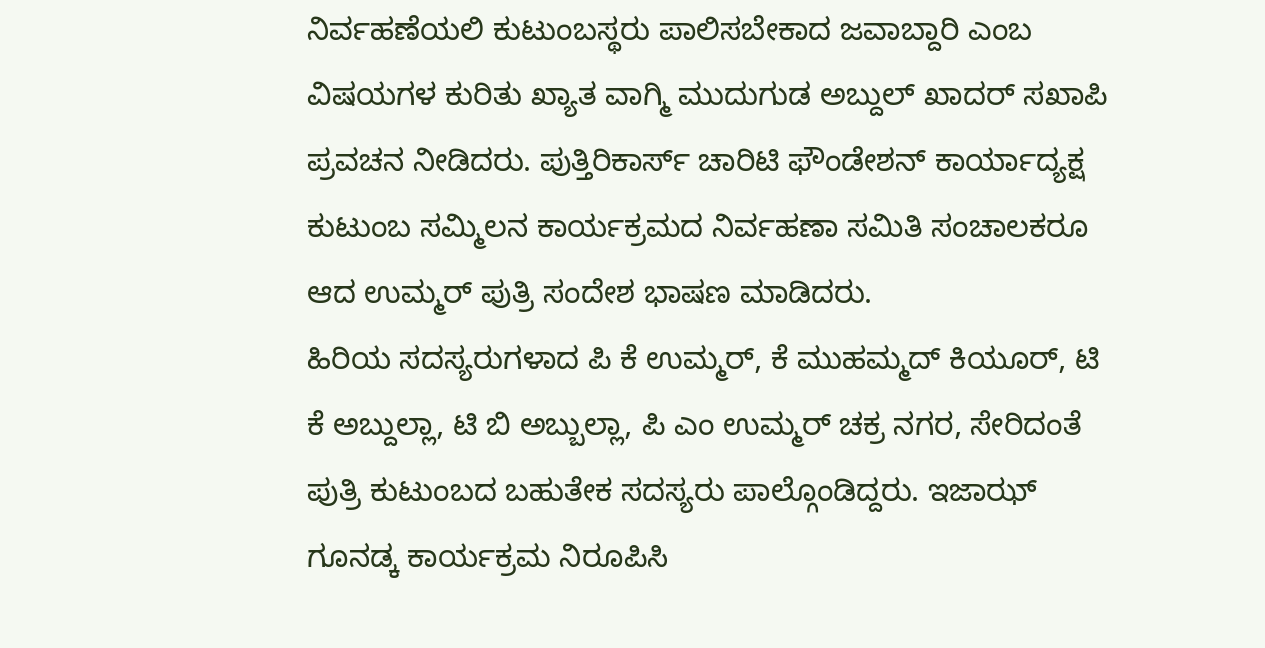ನಿರ್ವಹಣೆಯಲಿ ಕುಟುಂಬಸ್ಥರು ಪಾಲಿಸಬೇಕಾದ ಜವಾಬ್ದಾರಿ ಎಂಬ ವಿಷಯಗಳ ಕುರಿತು ಖ್ಯಾತ ವಾಗ್ಮಿ ಮುದುಗುಡ ಅಬ್ದುಲ್ ಖಾದರ್ ಸಖಾಪಿ ಪ್ರವಚನ ನೀಡಿದರು. ಪುತ್ತಿರಿಕಾರ್ಸ್ ಚಾರಿಟಿ ಫೌಂಡೇಶನ್ ಕಾರ್ಯಾದ್ಯಕ್ಷ ಕುಟುಂಬ ಸಮ್ಮಿಲನ ಕಾರ್ಯಕ್ರಮದ ನಿರ್ವಹಣಾ ಸಮಿತಿ ಸಂಚಾಲಕರೂ ಆದ ಉಮ್ಮರ್ ಪುತ್ರಿ ಸಂದೇಶ ಭಾಷಣ ಮಾಡಿದರು.
ಹಿರಿಯ ಸದಸ್ಯರುಗಳಾದ ಪಿ ಕೆ ಉಮ್ಮರ್, ಕೆ ಮುಹಮ್ಮದ್ ಕಿಯೂರ್, ಟಿ ಕೆ ಅಬ್ದುಲ್ಲಾ, ಟಿ ಬಿ ಅಬ್ಬುಲ್ಲಾ, ಪಿ ಎಂ ಉಮ್ಮರ್ ಚಕ್ರ ನಗರ, ಸೇರಿದಂತೆ ಪುತ್ರಿ ಕುಟುಂಬದ ಬಹುತೇಕ ಸದಸ್ಯರು ಪಾಲ್ಗೊಂಡಿದ್ದರು. ಇಜಾಝ್ ಗೂನಡ್ಕ ಕಾರ್ಯಕ್ರಮ ನಿರೂಪಿಸಿ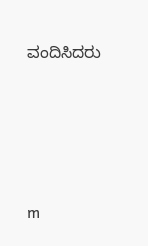ವಂದಿಸಿದರು




m